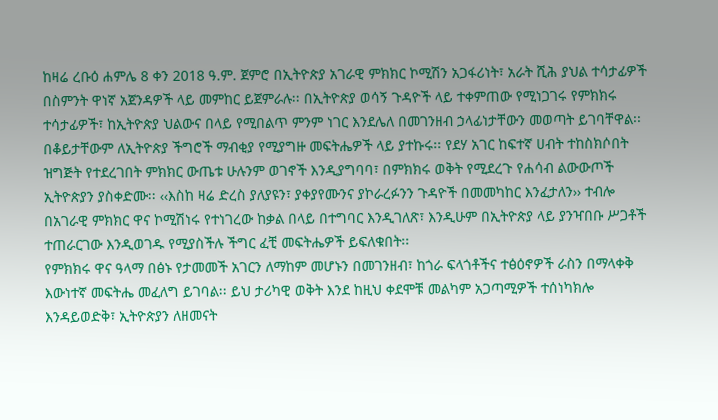ከዛሬ ረቡዕ ሐምሌ 8 ቀን 2018 ዓ.ም. ጀምሮ በኢትዮጵያ አገራዊ ምክክር ኮሚሽን አጋፋሪነት፣ አራት ሺሕ ያህል ተሳታፊዎች በስምንት ዋነኛ አጀንዳዎች ላይ መምከር ይጀምራሉ፡፡ በኢትዮጵያ ወሳኝ ጉዳዮች ላይ ተቀምጠው የሚነጋገሩ የምክክሩ ተሳታፊዎች፣ ከኢትዮጵያ ህልውና በላይ የሚበልጥ ምንም ነገር እንደሌለ በመገንዘብ ኃላፊነታቸውን መወጣት ይገባቸዋል፡፡ በቆይታቸውም ለኢትዮጵያ ችግሮች ማብቂያ የሚያግዙ መፍትሔዎች ላይ ያተኩሩ፡፡ የደሃ አገር ከፍተኛ ሀብት ተከስክሶበት ዝግጅት የተደረገበት ምክክር ውጤቱ ሁሉንም ወገኖች እንዲያግባባ፣ በምክክሩ ወቅት የሚደረጉ የሐሳብ ልውውጦች ኢትዮጵያን ያስቀድሙ፡፡ ‹‹እስከ ዛሬ ድረስ ያለያዩን፣ ያቀያየሙንና ያኮራረፉንን ጉዳዮች በመመካከር እንፈታለን›› ተብሎ በአገራዊ ምክክር ዋና ኮሚሽነሩ የተነገረው ከቃል በላይ በተግባር እንዲገለጽ፣ እንዲሁም በኢትዮጵያ ላይ ያንዣበቡ ሥጋቶች ተጠራርገው እንዲወገዱ የሚያስችሉ ችግር ፈቺ መፍትሔዎች ይፍለቁበት፡፡
የምክክሩ ዋና ዓላማ በፅኑ የታመመች አገርን ለማከም መሆኑን በመገንዘብ፣ ከጎራ ፍላጎቶችና ተፅዕኖዎች ራስን በማላቀቅ እውነተኛ መፍትሔ መፈለግ ይገባል፡፡ ይህ ታሪካዊ ወቅት እንደ ከዚህ ቀደሞቹ መልካም አጋጣሚዎች ተሰነካክሎ እንዳይወድቅ፣ ኢትዮጵያን ለዘመናት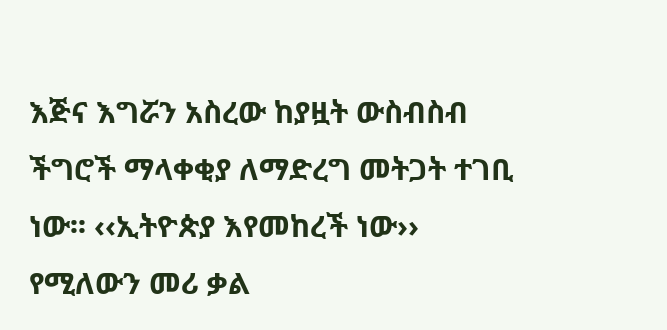እጅና እግሯን አስረው ከያዟት ውስብስብ ችግሮች ማላቀቂያ ለማድረግ መትጋት ተገቢ ነው፡፡ ‹‹ኢትዮጵያ እየመከረች ነው›› የሚለውን መሪ ቃል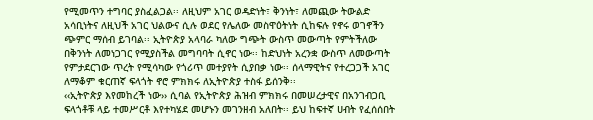የሚመጥን ተግባር ያስፈልጋል፡፡ ለዚህም አገር ወዳድነት፣ ቅንነት፣ ለመጪው ትውልድ አሳቢነትና ለዚህች አገር ህልውና ሲሉ ወደር የሌለው መስዋዕትነት ሲከፍሉ የኖሩ ወገኖችን ጭምር ማሰብ ይገባል፡፡ ኢትዮጵያ አላባራ ካለው ግጭት ውስጥ መውጣት የምትችለው በቅንነት ለመነጋገር የሚያስችል መግባባት ሲኖር ነው፡፡ ከድህነት አረንቋ ውስጥ ለመውጣት የምታደርገው ጥረት የሚሳካው የጎሪጥ መተያየት ሲያበቃ ነው፡፡ ሰላማዊትና የተረጋጋች አገር ለማቆም ቁርጠኛ ፍላጎት ኖሮ ምክክሩ ለኢትዮጵያ ተስፋ ይሰንቅ፡፡
‹‹ኢትዮጵያ እየመከረች ነው›› ሲባል የኢትዮጵያ ሕዝብ ምክክሩ በመሠረታዊና በአንገብጋቢ ፍላጎቶቹ ላይ ተመሥርቶ እየተካሄደ መሆኑን መገንዘብ አለበት፡፡ ይህ ከፍተኛ ሀብት የፈሰሰበት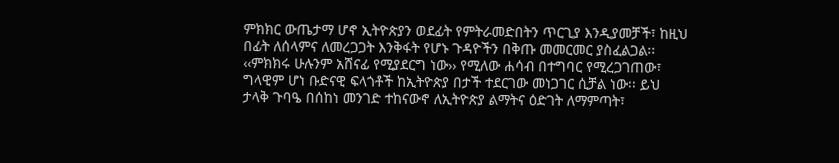ምክክር ውጤታማ ሆኖ ኢትዮጵያን ወደፊት የምትራመድበትን ጥርጊያ እንዲያመቻች፣ ከዚህ በፊት ለሰላምና ለመረጋጋት እንቅፋት የሆኑ ጉዳዮችን በቅጡ መመርመር ያስፈልጋል፡፡ ‹‹ምክክሩ ሁሉንም አሸናፊ የሚያደርግ ነው›› የሚለው ሐሳብ በተግባር የሚረጋገጠው፣ ግላዊም ሆነ ቡድናዊ ፍላጎቶች ከኢትዮጵያ በታች ተደርገው መነጋገር ሲቻል ነው፡፡ ይህ ታላቅ ጉባዔ በሰከነ መንገድ ተከናውኖ ለኢትዮጵያ ልማትና ዕድገት ለማምጣት፣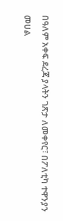በዓለም አቀፍ ደረጃ ያላትን ገጽታ ለመቀየር፣ በፖለቲካ ተዋንያን መሀል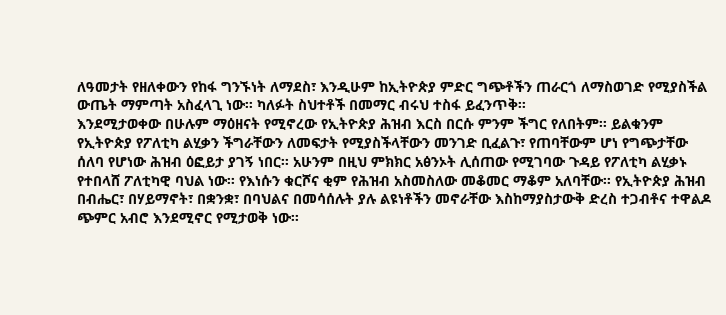ለዓመታት የዘለቀውን የከፋ ግንኙነት ለማደስ፣ እንዲሁም ከኢትዮጵያ ምድር ግጭቶችን ጠራርጎ ለማስወገድ የሚያስችል ውጤት ማምጣት አስፈላጊ ነው፡፡ ካለፉት ስህተቶች በመማር ብሩህ ተስፋ ይፈንጥቅ፡፡
እንደሚታወቀው በሁሉም ማዕዘናት የሚኖረው የኢትዮጵያ ሕዝብ እርስ በርሱ ምንም ችግር የለበትም፡፡ ይልቁንም የኢትዮጵያ የፖለቲካ ልሂቃን ችግራቸውን ለመፍታት የሚያስችላቸውን መንገድ ቢፈልጉ፣ የጠባቸውም ሆነ የግጭታቸው ሰለባ የሆነው ሕዝብ ዕፎይታ ያገኝ ነበር፡፡ አሁንም በዚህ ምክክር አፅንኦት ሊሰጠው የሚገባው ጉዳይ የፖለቲካ ልሂቃኑ የተበላሸ ፖለቲካዊ ባህል ነው፡፡ የእነሱን ቁርሾና ቂም የሕዝብ አስመስለው መቆመር ማቆም አለባቸው፡፡ የኢትዮጵያ ሕዝብ በብሔር፣ በሃይማኖት፣ በቋንቋ፣ በባህልና በመሳሰሉት ያሉ ልዩነቶችን መኖራቸው እስከማያስታውቅ ድረስ ተጋብቶና ተዋልዶ ጭምር አብሮ እንደሚኖር የሚታወቅ ነው፡፡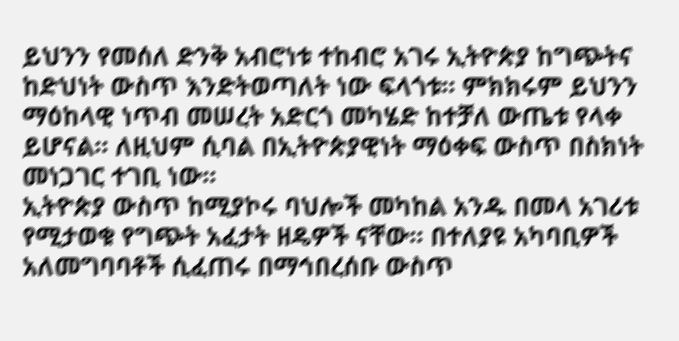ይህንን የመሰለ ድንቅ አብሮነቱ ተከብሮ አገሩ ኢትዮጵያ ከግጭትና ከድህነት ውስጥ እንድትወጣለት ነው ፍላጎቱ፡፡ ምክክሩም ይህንን ማዕከላዊ ነጥብ መሠረት አድርጎ መካሄድ ከተቻለ ውጤቱ የላቀ ይሆናል፡፡ ለዚህም ሲባል በኢትዮጵያዊነት ማዕቀፍ ውስጥ በስክነት መነጋገር ተገቢ ነው፡፡
ኢትዮጵያ ውስጥ ከሚያኮሩ ባህሎች መካከል አንዱ በመላ አገሪቱ የሚታወቁ የግጭት አፈታት ዘዴዎች ናቸው፡፡ በተለያዩ አካባቢዎች አለመግባባቶች ሲፈጠሩ በማኅበረሰቡ ውስጥ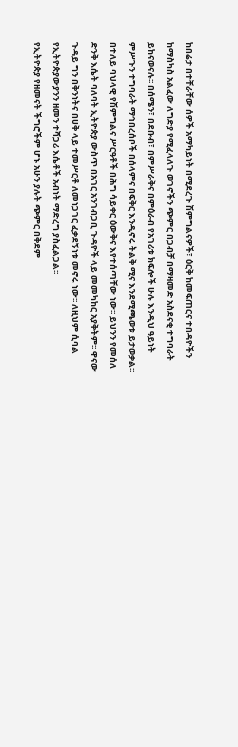ከበሬታ በተቸራቸው ሰዎች አማካይነት በሚደረጉ ሽምግልናዎች፣ ዕርቅ ከመፍጠርና ተበዳዮችን ከማስካስ አልፈው ለግድያ የሚፈላለጉ ወገኖችን ጭምር በጋብቻ በማዛመድ አስደናቂ ተግባራት ይከናወናሉ፡፡ በሰሜን፣ በደቡብ፣ በምሥራቅና በምዕራብ የአገሪቱ ክፍሎች ሁሉ እንዲህ ዓይነት ምሥጉን ተግባራት ማኅበረሰቦች በሰላምና በፍቅር እንዲኖሩ ትልቅ ሚና እንደሚጫወቱ ይታወቃል፡፡ በተለይ ባህላዊ የሽምግልና ሥርዓቶች በሕግ ሳይቀር ዕውቅና እየተሰጣቸው ነው፡፡ ይህንን የመሰለ ድንቅ እሴት ባለባት ኢትዮጵያ ውስጥ በአገር አንገብጋቢ ጉዳዮች ላይ መመካከር አያቅትም፡፡ ዋናው ጉዳይ ግን በቅንነትና በሀቅ ላይ ተመሥርቶ ለመነጋገር ፈቃደኝነቱ መኖሩ ነው፡፡ ለዚህም ሲባል የኢትዮጵያውያንን ዘመን ተሻጋሪ እሴቶች አብነት ማድረግ ያስፈልጋል፡፡
የኢትዮጵያ የዘመናት ችግሮችም ሆኑ አሁን ያሉት ጭምር በቅደም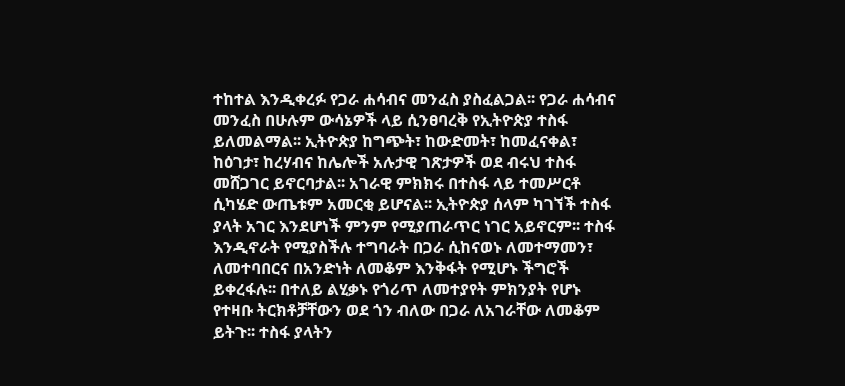ተከተል እንዲቀረፉ የጋራ ሐሳብና መንፈስ ያስፈልጋል፡፡ የጋራ ሐሳብና መንፈስ በሁሉም ውሳኔዎች ላይ ሲንፀባረቅ የኢትዮጵያ ተስፋ ይለመልማል፡፡ ኢትዮጵያ ከግጭት፣ ከውድመት፣ ከመፈናቀል፣ ከዕገታ፣ ከረሃብና ከሌሎች አሉታዊ ገጽታዎች ወደ ብሩህ ተስፋ መሸጋገር ይኖርባታል፡፡ አገራዊ ምክክሩ በተስፋ ላይ ተመሥርቶ ሲካሄድ ውጤቱም አመርቂ ይሆናል፡፡ ኢትዮጵያ ሰላም ካገኘች ተስፋ ያላት አገር እንደሆነች ምንም የሚያጠራጥር ነገር አይኖርም፡፡ ተስፋ እንዲኖራት የሚያስችሉ ተግባራት በጋራ ሲከናወኑ ለመተማመን፣ ለመተባበርና በአንድነት ለመቆም እንቅፋት የሚሆኑ ችግሮች ይቀረፋሉ፡፡ በተለይ ልሂቃኑ የጎሪጥ ለመተያየት ምክንያት የሆኑ የተዛቡ ትርክቶቻቸውን ወደ ጎን ብለው በጋራ ለአገራቸው ለመቆም ይትጉ፡፡ ተስፋ ያላትን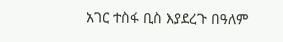አገር ተስፋ ቢስ እያደረጉ በዓለም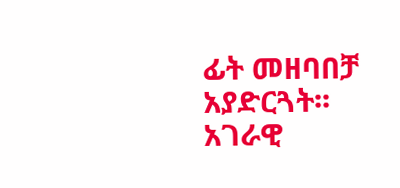ፊት መዘባበቻ አያድርጓት፡፡ አገራዊ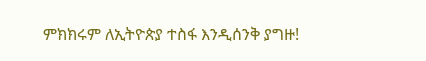ምክክሩም ለኢትዮጵያ ተስፋ እንዲሰንቅ ያግዙ!